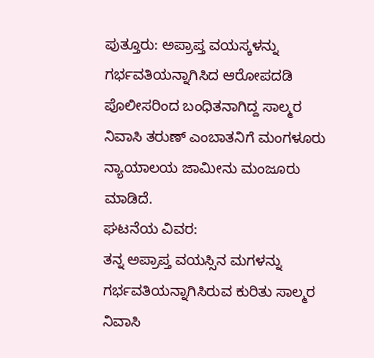ಪುತ್ತೂರು: ಅಪ್ರಾಪ್ತ ವಯಸ್ಕಳನ್ನು ಗರ್ಭವತಿಯನ್ನಾಗಿಸಿದ ಆರೋಪದಡಿ ಪೊಲೀಸರಿಂದ ಬಂಧಿತನಾಗಿದ್ದ ಸಾಲ್ಮರ ನಿವಾಸಿ ತರುಣ್ ಎಂಬಾತನಿಗೆ ಮಂಗಳೂರು ನ್ಯಾಯಾಲಯ ಜಾಮೀನು ಮಂಜೂರು ಮಾಡಿದೆ.
ಘಟನೆಯ ವಿವರ:
ತನ್ನ ಅಪ್ರಾಪ್ತ ವಯಸ್ಸಿನ ಮಗಳನ್ನು ಗರ್ಭವತಿಯನ್ನಾಗಿಸಿರುವ ಕುರಿತು ಸಾಲ್ಮರ ನಿವಾಸಿ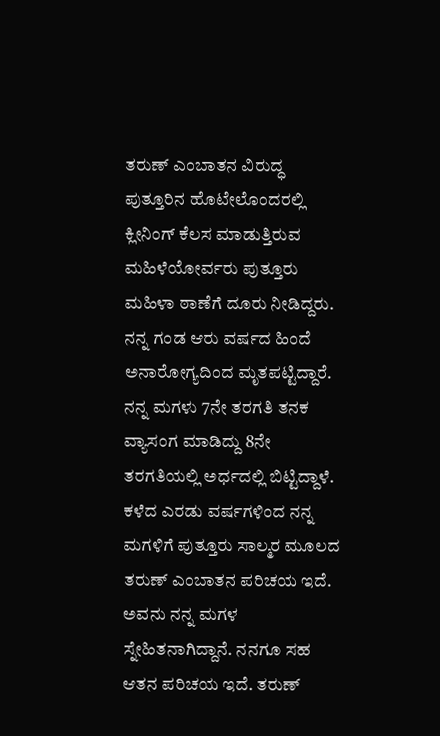ತರುಣ್ ಎಂಬಾತನ ವಿರುದ್ಧ ಪುತ್ತೂರಿನ ಹೊಟೇಲೊಂದರಲ್ಲಿ ಕ್ಲೀನಿಂಗ್ ಕೆಲಸ ಮಾಡುತ್ತಿರುವ ಮಹಿಳೆಯೋರ್ವರು ಪುತ್ತೂರು ಮಹಿಳಾ ಠಾಣೆಗೆ ದೂರು ನೀಡಿದ್ದರು. ನನ್ನ ಗಂಡ ಆರು ವರ್ಷದ ಹಿಂದೆ ಅನಾರೋಗ್ಯದಿಂದ ಮೃತಪಟ್ಟಿದ್ದಾರೆ. ನನ್ನ ಮಗಳು 7ನೇ ತರಗತಿ ತನಕ ವ್ಯಾಸಂಗ ಮಾಡಿದ್ದು 8ನೇ ತರಗತಿಯಲ್ಲಿ ಅರ್ಧದಲ್ಲಿ ಬಿಟ್ಟಿದ್ದಾಳೆ.
ಕಳೆದ ಎರಡು ವರ್ಷಗಳಿಂದ ನನ್ನ ಮಗಳಿಗೆ ಪುತ್ತೂರು ಸಾಲ್ಮರ ಮೂಲದ ತರುಣ್ ಎಂಬಾತನ ಪರಿಚಯ ಇದೆ. ಅವನು ನನ್ನ ಮಗಳ ಸ್ನೇಹಿತನಾಗಿದ್ದಾನೆ. ನನಗೂ ಸಹ ಆತನ ಪರಿಚಯ ಇದೆ. ತರುಣ್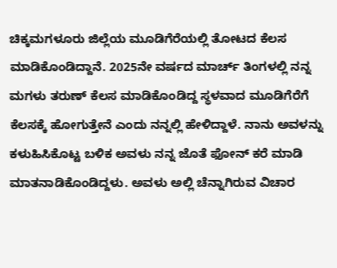ಚಿಕ್ಕಮಗಳೂರು ಜಿಲ್ಲೆಯ ಮೂಡಿಗೆರೆಯಲ್ಲಿ ತೋಟದ ಕೆಲಸ ಮಾಡಿಕೊಂಡಿದ್ದಾನೆ. 2025ನೇ ವರ್ಷದ ಮಾರ್ಚ್ ತಿಂಗಳಲ್ಲಿ ನನ್ನ ಮಗಳು ತರುಣ್ ಕೆಲಸ ಮಾಡಿಕೊಂಡಿದ್ದ ಸ್ಥಳವಾದ ಮೂಡಿಗೆರೆಗೆ ಕೆಲಸಕ್ಕೆ ಹೋಗುತ್ತೇನೆ ಎಂದು ನನ್ನಲ್ಲಿ ಹೇಳಿದ್ದಾಳೆ. ನಾನು ಅವಳನ್ನು ಕಳುಹಿಸಿಕೊಟ್ಟ ಬಳಿಕ ಅವಳು ನನ್ನ ಜೊತೆ ಫೋನ್ ಕರೆ ಮಾಡಿ ಮಾತನಾಡಿಕೊಂಡಿದ್ದಳು. ಅವಳು ಅಲ್ಲಿ ಚೆನ್ನಾಗಿರುವ ವಿಚಾರ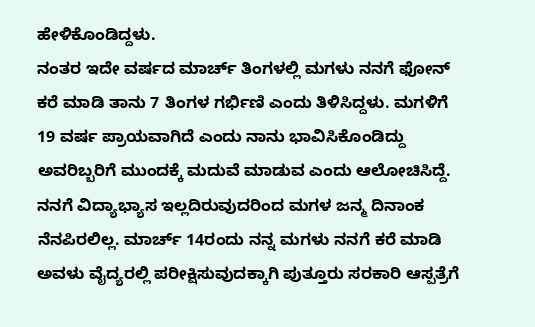ಹೇಳಿಕೊಂಡಿದ್ದಳು.
ನಂತರ ಇದೇ ವರ್ಷದ ಮಾರ್ಚ್ ತಿಂಗಳಲ್ಲಿ ಮಗಳು ನನಗೆ ಫೋನ್ ಕರೆ ಮಾಡಿ ತಾನು 7 ತಿಂಗಳ ಗರ್ಭಿಣಿ ಎಂದು ತಿಳಿಸಿದ್ದಳು. ಮಗಳಿಗೆ 19 ವರ್ಷ ಪ್ರಾಯವಾಗಿದೆ ಎಂದು ನಾನು ಭಾವಿಸಿಕೊಂಡಿದ್ದು ಅವರಿಬ್ಬರಿಗೆ ಮುಂದಕ್ಕೆ ಮದುವೆ ಮಾಡುವ ಎಂದು ಆಲೋಚಿಸಿದ್ದೆ. ನನಗೆ ವಿದ್ಯಾಭ್ಯಾಸ ಇಲ್ಲದಿರುವುದರಿಂದ ಮಗಳ ಜನ್ಮ ದಿನಾಂಕ ನೆನಪಿರಲಿಲ್ಲ. ಮಾರ್ಚ್ 14ರಂದು ನನ್ನ ಮಗಳು ನನಗೆ ಕರೆ ಮಾಡಿ ಅವಳು ವೈದ್ಯರಲ್ಲಿ ಪರೀಕ್ಷಿಸುವುದಕ್ಕಾಗಿ ಪುತ್ತೂರು ಸರಕಾರಿ ಆಸ್ಪತ್ರೆಗೆ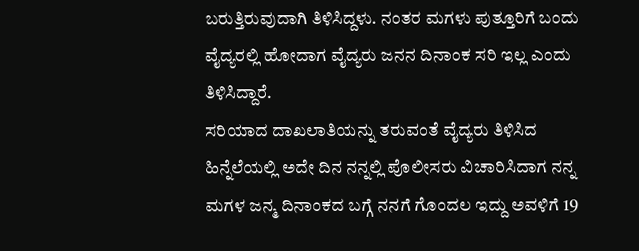ಬರುತ್ತಿರುವುದಾಗಿ ತಿಳಿಸಿದ್ದಳು. ನಂತರ ಮಗಳು ಪುತ್ತೂರಿಗೆ ಬಂದು ವೈದ್ಯರಲ್ಲಿ ಹೋದಾಗ ವೈದ್ಯರು ಜನನ ದಿನಾಂಕ ಸರಿ ಇಲ್ಲ ಎಂದು ತಿಳಿಸಿದ್ದಾರೆ.
ಸರಿಯಾದ ದಾಖಲಾತಿಯನ್ನು ತರುವಂತೆ ವೈದ್ಯರು ತಿಳಿಸಿದ ಹಿನ್ನೆಲೆಯಲ್ಲಿ ಅದೇ ದಿನ ನನ್ನಲ್ಲಿ ಪೊಲೀಸರು ವಿಚಾರಿಸಿದಾಗ ನನ್ನ ಮಗಳ ಜನ್ಮ ದಿನಾಂಕದ ಬಗ್ಗೆ ನನಗೆ ಗೊಂದಲ ಇದ್ದು ಅವಳಿಗೆ 19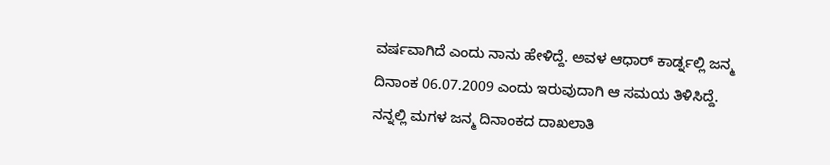ವರ್ಷವಾಗಿದೆ ಎಂದು ನಾನು ಹೇಳಿದ್ದೆ. ಅವಳ ಆಧಾರ್ ಕಾರ್ಡ್ನಲ್ಲಿ ಜನ್ಮ ದಿನಾಂಕ 06.07.2009 ಎಂದು ಇರುವುದಾಗಿ ಆ ಸಮಯ ತಿಳಿಸಿದ್ದೆ. ನನ್ನಲ್ಲಿ ಮಗಳ ಜನ್ಮ ದಿನಾಂಕದ ದಾಖಲಾತಿ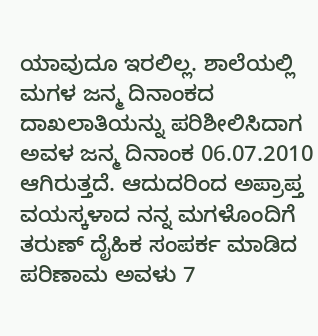ಯಾವುದೂ ಇರಲಿಲ್ಲ. ಶಾಲೆಯಲ್ಲಿ ಮಗಳ ಜನ್ಮ ದಿನಾಂಕದ ದಾಖಲಾತಿಯನ್ನು ಪರಿಶೀಲಿಸಿದಾಗ ಅವಳ ಜನ್ಮ ದಿನಾಂಕ 06.07.2010 ಆಗಿರುತ್ತದೆ. ಆದುದರಿಂದ ಅಪ್ರಾಪ್ತ ವಯಸ್ಕಳಾದ ನನ್ನ ಮಗಳೊಂದಿಗೆ ತರುಣ್ ದೈಹಿಕ ಸಂಪರ್ಕ ಮಾಡಿದ ಪರಿಣಾಮ ಅವಳು 7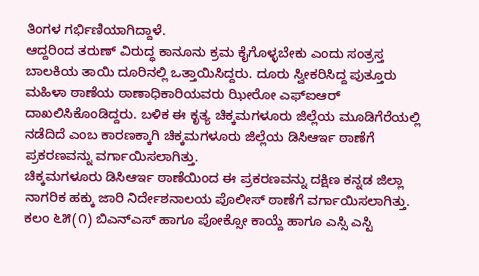ತಿಂಗಳ ಗರ್ಭಿಣಿಯಾಗಿದ್ದಾಳೆ.
ಆದ್ದರಿಂದ ತರುಣ್ ವಿರುದ್ಧ ಕಾನೂನು ಕ್ರಮ ಕೈಗೊಳ್ಳಬೇಕು ಎಂದು ಸಂತ್ರಸ್ತ ಬಾಲಕಿಯ ತಾಯಿ ದೂರಿನಲ್ಲಿ ಒತ್ತಾಯಿಸಿದ್ದರು. ದೂರು ಸ್ವೀಕರಿಸಿದ್ದ ಪುತ್ತೂರು ಮಹಿಳಾ ಠಾಣೆಯ ಠಾಣಾಧಿಕಾರಿಯವರು ಝೀರೋ ಎಫ್ಐಆರ್ ದಾಖಲಿಸಿಕೊಂಡಿದ್ದರು. ಬಳಿಕ ಈ ಕೃತ್ಯ ಚಿಕ್ಕಮಗಳೂರು ಜಿಲ್ಲೆಯ ಮೂಡಿಗೆರೆಯಲ್ಲಿ ನಡೆದಿದೆ ಎಂಬ ಕಾರಣಕ್ಕಾಗಿ ಚಿಕ್ಕಮಗಳೂರು ಜಿಲ್ಲೆಯ ಡಿಸಿಆರ್ಇ ಠಾಣೆಗೆ ಪ್ರಕರಣವನ್ನು ವರ್ಗಾಯಿಸಲಾಗಿತ್ತು.
ಚಿಕ್ಕಮಗಳೂರು ಡಿಸಿಆರ್ಇ ಠಾಣೆಯಿಂದ ಈ ಪ್ರಕರಣವನ್ನು ದಕ್ಷಿಣ ಕನ್ನಡ ಜಿಲ್ಲಾ ನಾಗರಿಕ ಹಕ್ಕು ಜಾರಿ ನಿರ್ದೇಶನಾಲಯ ಪೊಲೀಸ್ ಠಾಣೆಗೆ ವರ್ಗಾಯಿಸಲಾಗಿತ್ತು. ಕಲಂ ೬೫(೧) ಬಿಎನ್ಎಸ್ ಹಾಗೂ ಪೋಕ್ಸೋ ಕಾಯ್ದೆ ಹಾಗೂ ಎಸ್ಸಿ ಎಸ್ಟಿ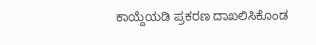ಕಾಯ್ದೆಯಡಿ ಪ್ರಕರಣ ದಾಖಲಿಸಿಕೊಂಡ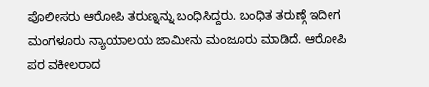ಪೊಲೀಸರು ಆರೋಪಿ ತರುಣ್ನನ್ನು ಬಂಧಿಸಿದ್ದರು. ಬಂಧಿತ ತರುಣ್ಗೆ ಇದೀಗ ಮಂಗಳೂರು ನ್ಯಾಯಾಲಯ ಜಾಮೀನು ಮಂಜೂರು ಮಾಡಿದೆ. ಆರೋಪಿ ಪರ ವಕೀಲರಾದ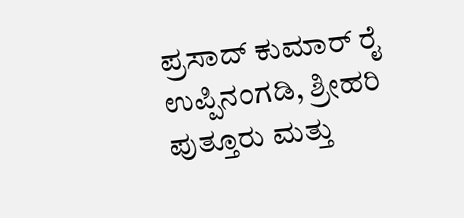ಪ್ರಸಾದ್ ಕುಮಾರ್ ರೈ ಉಪ್ಪಿನಂಗಡಿ, ಶ್ರೀಹರಿ ಪುತ್ತೂರು ಮತ್ತು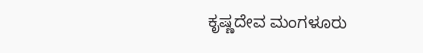ಕೃಷ್ಣದೇವ ಮಂಗಳೂರು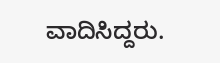ವಾದಿಸಿದ್ದರು.